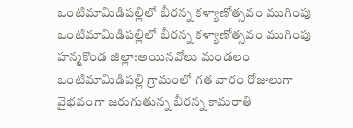ఒంటిమామిడిపల్లిలో బీరన్న కళ్యాణోత్సవం ముగింపు
ఒంటిమామిడిపల్లిలో బీరన్న కళ్యాణోత్సవం ముగింపు
హన్మకొండ జిల్లా:అయినవోలు మండలం ఒంటిమామిడిపల్లి గ్రామంలో గత వారం రోజులుగా వైభవంగా జరుగుతున్న బీరన్న కామరాతి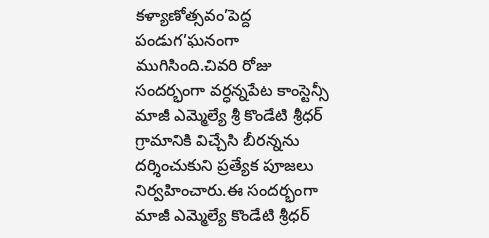కళ్యాణోత్సవం’పెద్ద పండుగ’ఘనంగా ముగిసింది.చివరి రోజు సందర్భంగా వర్ధన్నపేట కాంస్టెన్సీ మాజీ ఎమ్మెల్యే శ్రీ కొండేటి శ్రీధర్ గ్రామానికి విచ్చేసి బీరన్నను దర్శించుకుని ప్రత్యేక పూజలు నిర్వహించారు.ఈ సందర్భంగా మాజీ ఎమ్మెల్యే కొండేటి శ్రీధర్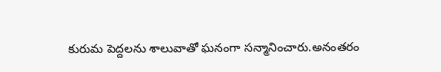కురుమ పెద్దలను శాలువాతో ఘనంగా సన్మానించారు.అనంతరం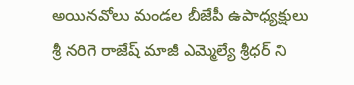అయినవోలు మండల బీజేపీ ఉపాధ్యక్షులు శ్రీ నరిగె రాజేష్ మాజీ ఎమ్మెల్యే శ్రీధర్ ని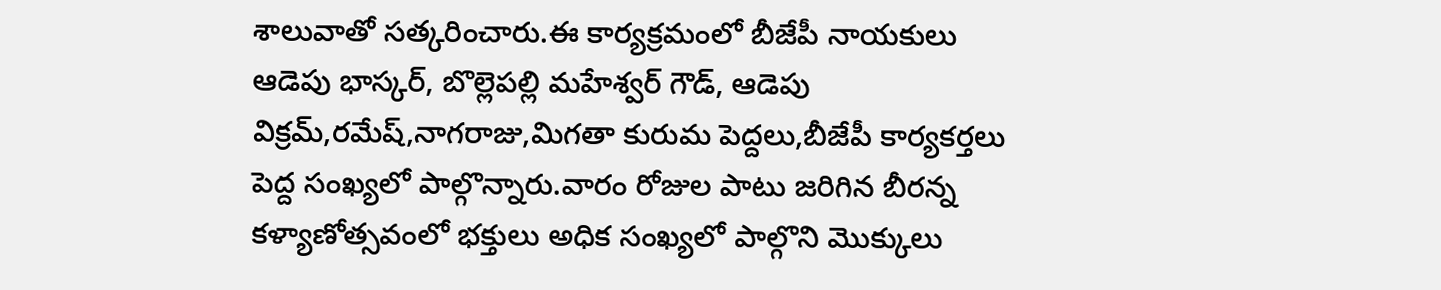శాలువాతో సత్కరించారు.ఈ కార్యక్రమంలో బీజేపీ నాయకులు ఆడెపు భాస్కర్, బొల్లెపల్లి మహేశ్వర్ గౌడ్, ఆడెపు విక్రమ్,రమేష్,నాగరాజు,మిగతా కురుమ పెద్దలు,బీజేపీ కార్యకర్తలు పెద్ద సంఖ్యలో పాల్గొన్నారు.వారం రోజుల పాటు జరిగిన బీరన్న కళ్యాణోత్సవంలో భక్తులు అధిక సంఖ్యలో పాల్గొని మొక్కులు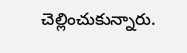చెల్లించుకున్నారు.